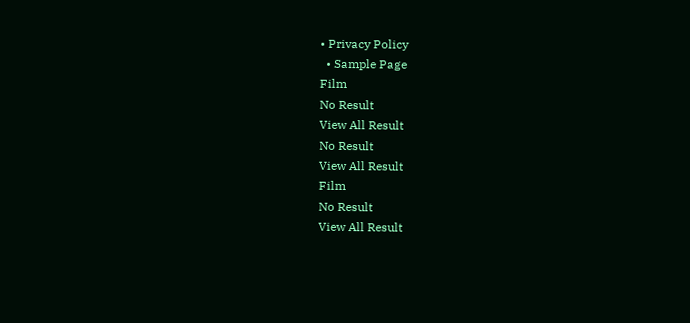• Privacy Policy
  • Sample Page
Film
No Result
View All Result
No Result
View All Result
Film
No Result
View All Result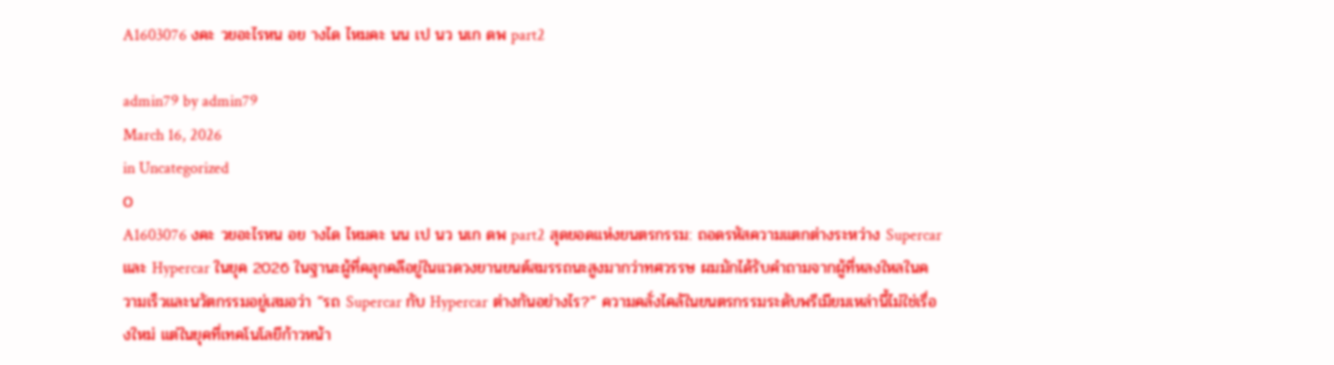A1603076 งคะ วยอะไรหน อย างได ไหมคะ นน เป นว นเก ดพ part2

admin79 by admin79
March 16, 2026
in Uncategorized
0
A1603076 งคะ วยอะไรหน อย างได ไหมคะ นน เป นว นเก ดพ part2 สุดยอดแห่งยนตรกรรม: ถอดรหัสความแตกต่างระหว่าง Supercar และ Hypercar ในยุค 2026 ในฐานะผู้ที่คลุกคลีอยู่ในแวดวงยานยนต์สมรรถนะสูงมากว่าทศวรรษ ผมมักได้รับคำถามจากผู้ที่หลงใหลในความเร็วและนวัตกรรมอยู่เสมอว่า “รถ Supercar กับ Hypercar ต่างกันอย่างไร?” ความคลั่งไคล้ในยนตรกรรมระดับพรีเมียมเหล่านี้ไม่ใช่เรื่องใหม่ แต่ในยุคที่เทคโนโลยีก้าวหน้า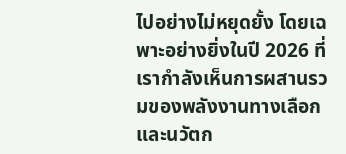ไปอย่างไม่หยุดยั้ง โดยเฉพาะอย่างยิ่งในปี 2026 ที่เรากำลังเห็นการผสานรวมของพลังงานทางเลือกและนวัตก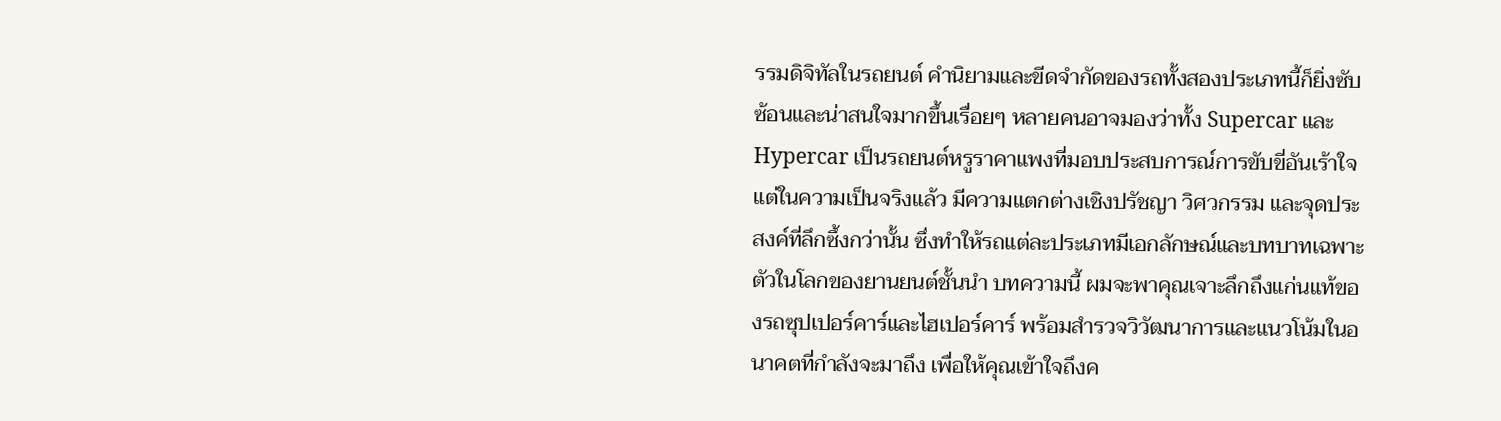รรมดิจิทัลในรถยนต์ คำนิยามและขีดจำกัดของรถทั้งสองประเภทนี้ก็ยิ่งซับซ้อนและน่าสนใจมากขึ้นเรื่อยๆ หลายคนอาจมองว่าทั้ง Supercar และ Hypercar เป็นรถยนต์หรูราคาแพงที่มอบประสบการณ์การขับขี่อันเร้าใจ แต่ในความเป็นจริงแล้ว มีความแตกต่างเชิงปรัชญา วิศวกรรม และจุดประสงค์ที่ลึกซึ้งกว่านั้น ซึ่งทำให้รถแต่ละประเภทมีเอกลักษณ์และบทบาทเฉพาะตัวในโลกของยานยนต์ชั้นนำ บทความนี้ ผมจะพาคุณเจาะลึกถึงแก่นแท้ของรถซุปเปอร์คาร์และไฮเปอร์คาร์ พร้อมสำรวจวิวัฒนาการและแนวโน้มในอนาคตที่กำลังจะมาถึง เพื่อให้คุณเข้าใจถึงค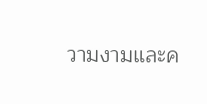วามงามและค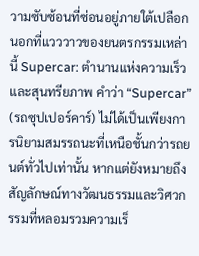วามซับซ้อนที่ซ่อนอยู่ภายใต้เปลือกนอกที่แวววาวของยนตรกรรมเหล่านี้ Supercar: ตำนานแห่งความเร็วและสุนทรียภาพ คำว่า “Supercar” (รถซุปเปอร์คาร์) ไม่ได้เป็นเพียงการนิยามสมรรถนะที่เหนือชั้นกว่ารถยนต์ทั่วไปเท่านั้น หากแต่ยังหมายถึงสัญลักษณ์ทางวัฒนธรรมและวิศวกรรมที่หลอมรวมความเร็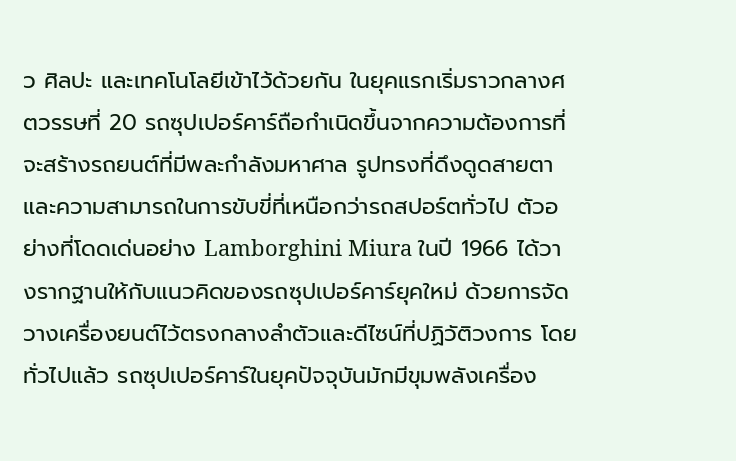ว ศิลปะ และเทคโนโลยีเข้าไว้ด้วยกัน ในยุคแรกเริ่มราวกลางศตวรรษที่ 20 รถซุปเปอร์คาร์ถือกำเนิดขึ้นจากความต้องการที่จะสร้างรถยนต์ที่มีพละกำลังมหาศาล รูปทรงที่ดึงดูดสายตา และความสามารถในการขับขี่ที่เหนือกว่ารถสปอร์ตทั่วไป ตัวอย่างที่โดดเด่นอย่าง Lamborghini Miura ในปี 1966 ได้วางรากฐานให้กับแนวคิดของรถซุปเปอร์คาร์ยุคใหม่ ด้วยการจัดวางเครื่องยนต์ไว้ตรงกลางลำตัวและดีไซน์ที่ปฏิวัติวงการ โดยทั่วไปแล้ว รถซุปเปอร์คาร์ในยุคปัจจุบันมักมีขุมพลังเครื่อง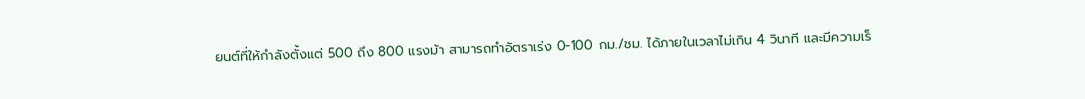ยนต์ที่ให้กำลังตั้งแต่ 500 ถึง 800 แรงม้า สามารถทำอัตราเร่ง 0-100 กม./ชม. ได้ภายในเวลาไม่เกิน 4 วินาที และมีความเร็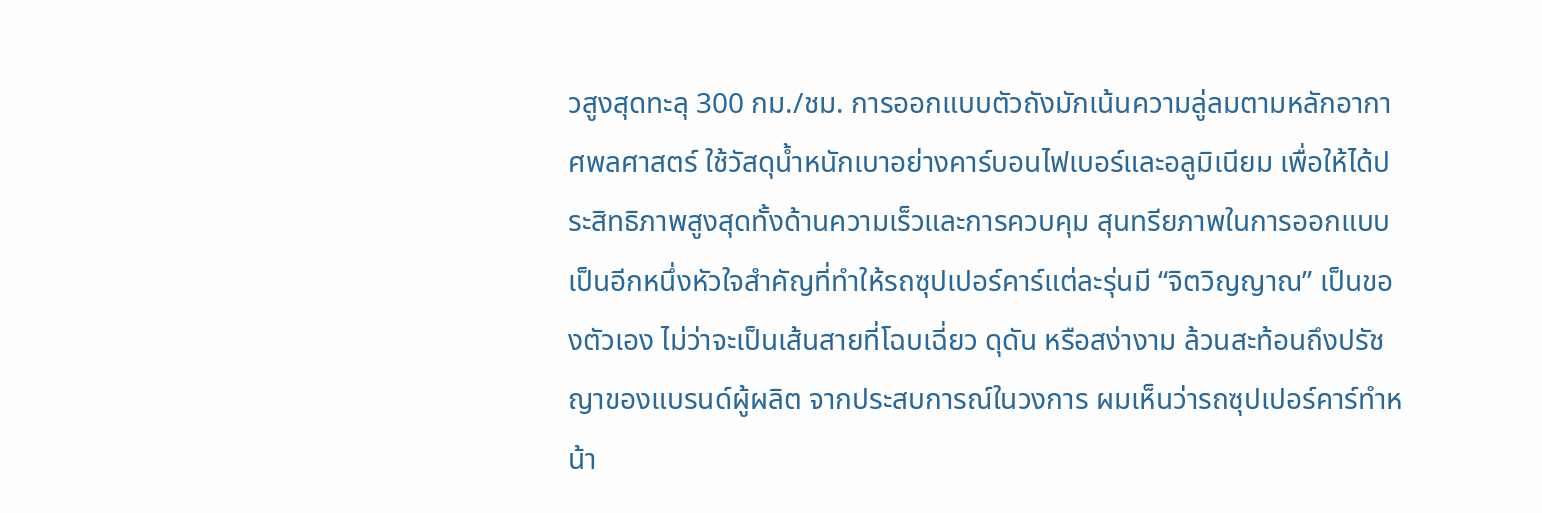วสูงสุดทะลุ 300 กม./ชม. การออกแบบตัวถังมักเน้นความลู่ลมตามหลักอากาศพลศาสตร์ ใช้วัสดุน้ำหนักเบาอย่างคาร์บอนไฟเบอร์และอลูมิเนียม เพื่อให้ได้ประสิทธิภาพสูงสุดทั้งด้านความเร็วและการควบคุม สุนทรียภาพในการออกแบบเป็นอีกหนึ่งหัวใจสำคัญที่ทำให้รถซุปเปอร์คาร์แต่ละรุ่นมี “จิตวิญญาณ” เป็นของตัวเอง ไม่ว่าจะเป็นเส้นสายที่โฉบเฉี่ยว ดุดัน หรือสง่างาม ล้วนสะท้อนถึงปรัชญาของแบรนด์ผู้ผลิต จากประสบการณ์ในวงการ ผมเห็นว่ารถซุปเปอร์คาร์ทำหน้า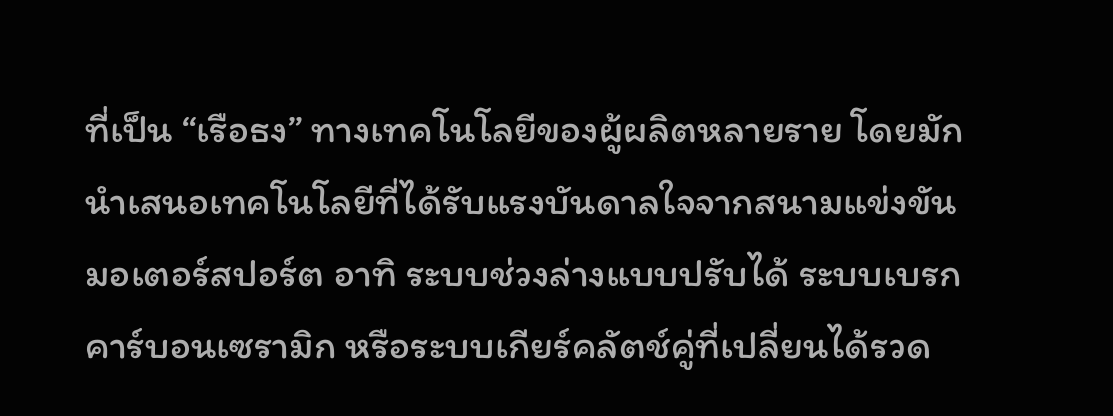ที่เป็น “เรือธง” ทางเทคโนโลยีของผู้ผลิตหลายราย โดยมักนำเสนอเทคโนโลยีที่ได้รับแรงบันดาลใจจากสนามแข่งขันมอเตอร์สปอร์ต อาทิ ระบบช่วงล่างแบบปรับได้ ระบบเบรกคาร์บอนเซรามิก หรือระบบเกียร์คลัตช์คู่ที่เปลี่ยนได้รวด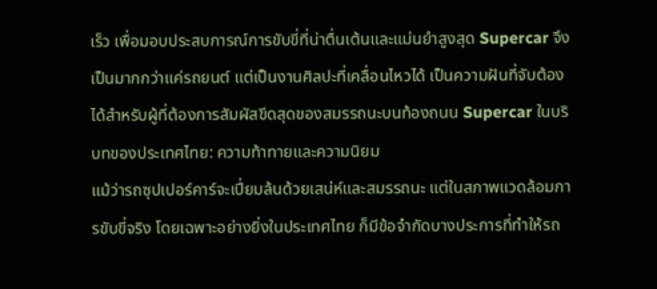เร็ว เพื่อมอบประสบการณ์การขับขี่ที่น่าตื่นเต้นและแม่นยำสูงสุด Supercar จึงเป็นมากกว่าแค่รถยนต์ แต่เป็นงานศิลปะที่เคลื่อนไหวได้ เป็นความฝันที่จับต้องได้สำหรับผู้ที่ต้องการสัมผัสขีดสุดของสมรรถนะบนท้องถนน Supercar ในบริบทของประเทศไทย: ความท้าทายและความนิยม
แม้ว่ารถซุปเปอร์คาร์จะเปี่ยมล้นด้วยเสน่ห์และสมรรถนะ แต่ในสภาพแวดล้อมการขับขี่จริง โดยเฉพาะอย่างยิ่งในประเทศไทย ก็มีข้อจำกัดบางประการที่ทำให้รถ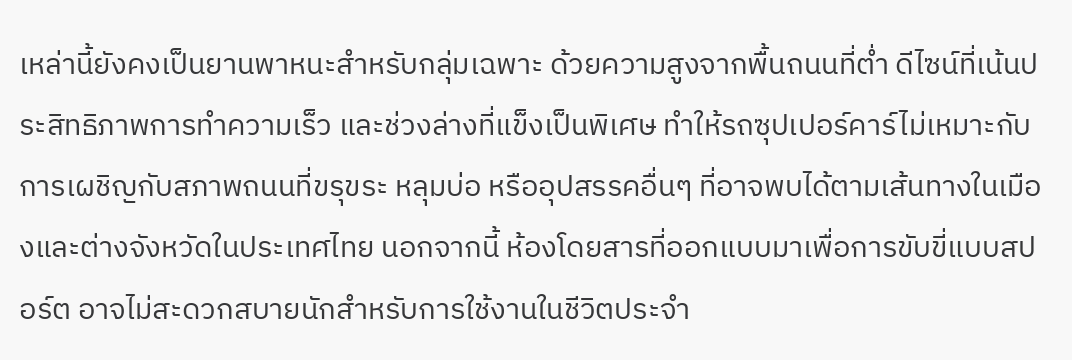เหล่านี้ยังคงเป็นยานพาหนะสำหรับกลุ่มเฉพาะ ด้วยความสูงจากพื้นถนนที่ต่ำ ดีไซน์ที่เน้นประสิทธิภาพการทำความเร็ว และช่วงล่างที่แข็งเป็นพิเศษ ทำให้รถซุปเปอร์คาร์ไม่เหมาะกับการเผชิญกับสภาพถนนที่ขรุขระ หลุมบ่อ หรืออุปสรรคอื่นๆ ที่อาจพบได้ตามเส้นทางในเมืองและต่างจังหวัดในประเทศไทย นอกจากนี้ ห้องโดยสารที่ออกแบบมาเพื่อการขับขี่แบบสปอร์ต อาจไม่สะดวกสบายนักสำหรับการใช้งานในชีวิตประจำ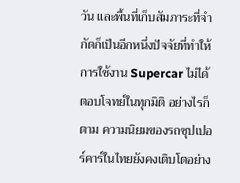วัน และพื้นที่เก็บสัมภาระที่จำกัดก็เป็นอีกหนึ่งปัจจัยที่ทำให้การใช้งาน Supercar ไม่ได้ตอบโจทย์ในทุกมิติ อย่างไรก็ตาม ความนิยมของรถซุปเปอร์คาร์ในไทยยังคงเติบโตอย่าง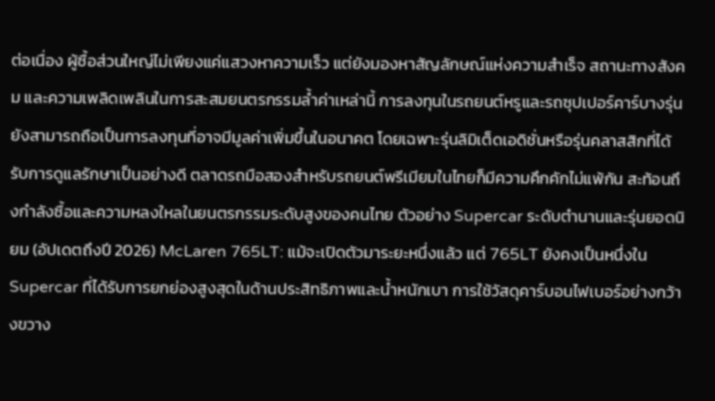ต่อเนื่อง ผู้ซื้อส่วนใหญ่ไม่เพียงแค่แสวงหาความเร็ว แต่ยังมองหาสัญลักษณ์แห่งความสำเร็จ สถานะทางสังคม และความเพลิดเพลินในการสะสมยนตรกรรมล้ำค่าเหล่านี้ การลงทุนในรถยนต์หรูและรถซุปเปอร์คาร์บางรุ่นยังสามารถถือเป็นการลงทุนที่อาจมีมูลค่าเพิ่มขึ้นในอนาคต โดยเฉพาะรุ่นลิมิเต็ดเอดิชั่นหรือรุ่นคลาสสิกที่ได้รับการดูแลรักษาเป็นอย่างดี ตลาดรถมือสองสำหรับรถยนต์พรีเมียมในไทยก็มีความคึกคักไม่แพ้กัน สะท้อนถึงกำลังซื้อและความหลงใหลในยนตรกรรมระดับสูงของคนไทย ตัวอย่าง Supercar ระดับตำนานและรุ่นยอดนิยม (อัปเดตถึงปี 2026) McLaren 765LT: แม้จะเปิดตัวมาระยะหนึ่งแล้ว แต่ 765LT ยังคงเป็นหนึ่งใน Supercar ที่ได้รับการยกย่องสูงสุดในด้านประสิทธิภาพและน้ำหนักเบา การใช้วัสดุคาร์บอนไฟเบอร์อย่างกว้างขวาง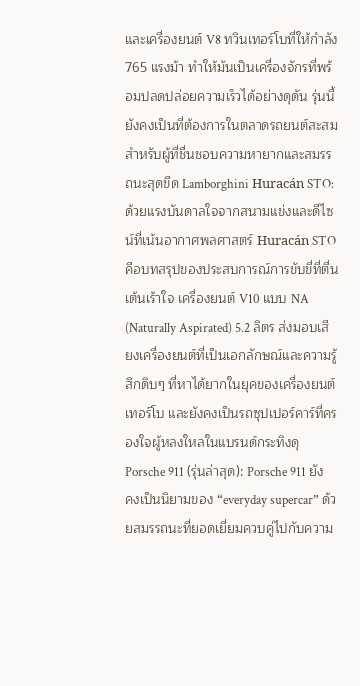และเครื่องยนต์ V8 ทวินเทอร์โบที่ให้กำลัง 765 แรงม้า ทำให้มันเป็นเครื่องจักรที่พร้อมปลดปล่อยความเร็วได้อย่างดุดัน รุ่นนี้ยังคงเป็นที่ต้องการในตลาดรถยนต์สะสมสำหรับผู้ที่ชื่นชอบความหายากและสมรรถนะสุดขีด Lamborghini Huracán STO: ด้วยแรงบันดาลใจจากสนามแข่งและดีไซน์ที่เน้นอากาศพลศาสตร์ Huracán STO คือบทสรุปของประสบการณ์การขับขี่ที่ตื่นเต้นเร้าใจ เครื่องยนต์ V10 แบบ NA (Naturally Aspirated) 5.2 ลิตร ส่งมอบเสียงเครื่องยนต์ที่เป็นเอกลักษณ์และความรู้สึกดิบๆ ที่หาได้ยากในยุคของเครื่องยนต์เทอร์โบ และยังคงเป็นรถซุปเปอร์คาร์ที่ครองใจผู้หลงใหลในแบรนด์กระทิงดุ Porsche 911 (รุ่นล่าสุด): Porsche 911 ยังคงเป็นนิยามของ “everyday supercar” ด้วยสมรรถนะที่ยอดเยี่ยมควบคู่ไปกับความ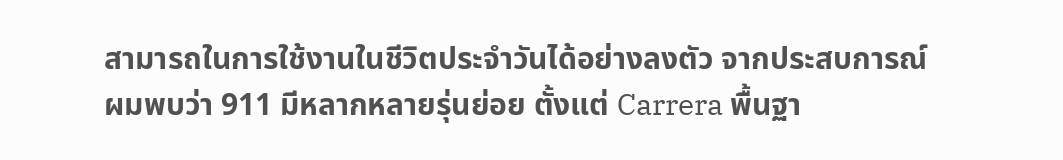สามารถในการใช้งานในชีวิตประจำวันได้อย่างลงตัว จากประสบการณ์ ผมพบว่า 911 มีหลากหลายรุ่นย่อย ตั้งแต่ Carrera พื้นฐา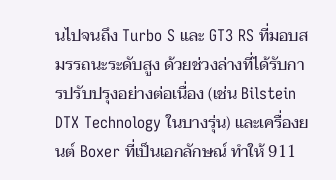นไปจนถึง Turbo S และ GT3 RS ที่มอบสมรรถนะระดับสูง ด้วยช่วงล่างที่ได้รับการปรับปรุงอย่างต่อเนื่อง (เช่น Bilstein DTX Technology ในบางรุ่น) และเครื่องยนต์ Boxer ที่เป็นเอกลักษณ์ ทำให้ 911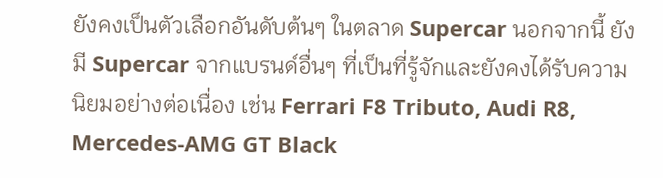ยังคงเป็นตัวเลือกอันดับต้นๆ ในตลาด Supercar นอกจากนี้ ยังมี Supercar จากแบรนด์อื่นๆ ที่เป็นที่รู้จักและยังคงได้รับความนิยมอย่างต่อเนื่อง เช่น Ferrari F8 Tributo, Audi R8, Mercedes-AMG GT Black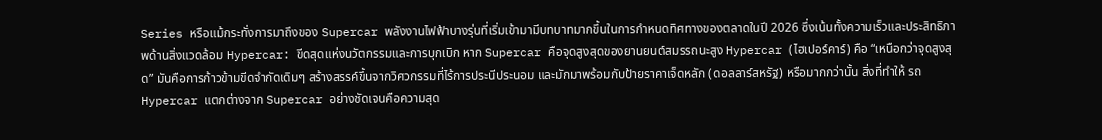Series หรือแม้กระทั่งการมาถึงของ Supercar พลังงานไฟฟ้าบางรุ่นที่เริ่มเข้ามามีบทบาทมากขึ้นในการกำหนดทิศทางของตลาดในปี 2026 ซึ่งเน้นทั้งความเร็วและประสิทธิภาพด้านสิ่งแวดล้อม Hypercar: ขีดสุดแห่งนวัตกรรมและการบุกเบิก หาก Supercar คือจุดสูงสุดของยานยนต์สมรรถนะสูง Hypercar (ไฮเปอร์คาร์) คือ “เหนือกว่าจุดสูงสุด” มันคือการก้าวข้ามขีดจำกัดเดิมๆ สร้างสรรค์ขึ้นจากวิศวกรรมที่ไร้การประนีประนอม และมักมาพร้อมกับป้ายราคาเจ็ดหลัก (ดอลลาร์สหรัฐ) หรือมากกว่านั้น สิ่งที่ทำให้ รถ Hypercar แตกต่างจาก Supercar อย่างชัดเจนคือความสุด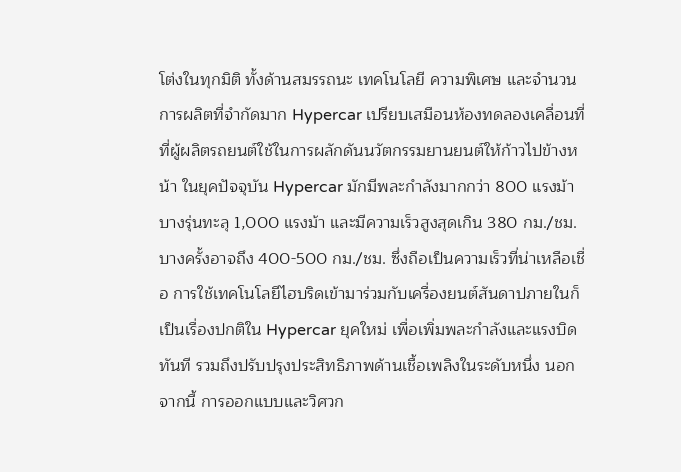โต่งในทุกมิติ ทั้งด้านสมรรถนะ เทคโนโลยี ความพิเศษ และจำนวนการผลิตที่จำกัดมาก Hypercar เปรียบเสมือนห้องทดลองเคลื่อนที่ ที่ผู้ผลิตรถยนต์ใช้ในการผลักดันนวัตกรรมยานยนต์ให้ก้าวไปข้างหน้า ในยุคปัจจุบัน Hypercar มักมีพละกำลังมากกว่า 800 แรงม้า บางรุ่นทะลุ 1,000 แรงม้า และมีความเร็วสูงสุดเกิน 380 กม./ชม. บางครั้งอาจถึง 400-500 กม./ชม. ซึ่งถือเป็นความเร็วที่น่าเหลือเชื่อ การใช้เทคโนโลยีไฮบริดเข้ามาร่วมกับเครื่องยนต์สันดาปภายในก็เป็นเรื่องปกติใน Hypercar ยุคใหม่ เพื่อเพิ่มพละกำลังและแรงบิดทันที รวมถึงปรับปรุงประสิทธิภาพด้านเชื้อเพลิงในระดับหนึ่ง นอกจากนี้ การออกแบบและวิศวก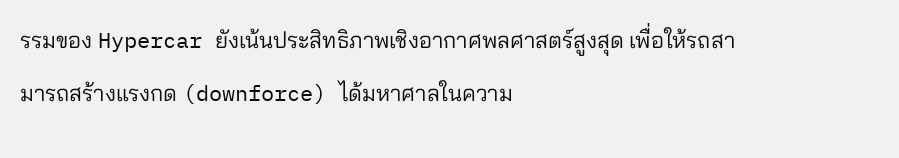รรมของ Hypercar ยังเน้นประสิทธิภาพเชิงอากาศพลศาสตร์สูงสุด เพื่อให้รถสามารถสร้างแรงกด (downforce) ได้มหาศาลในความ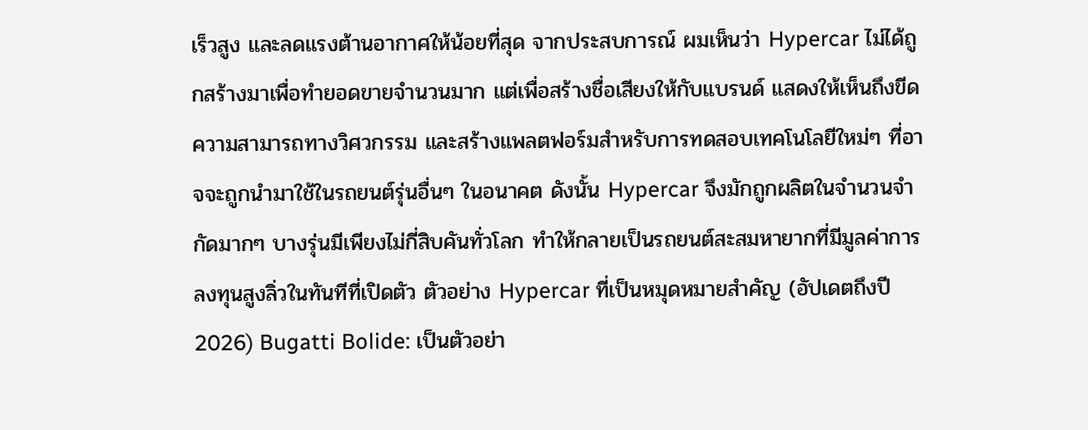เร็วสูง และลดแรงต้านอากาศให้น้อยที่สุด จากประสบการณ์ ผมเห็นว่า Hypercar ไม่ได้ถูกสร้างมาเพื่อทำยอดขายจำนวนมาก แต่เพื่อสร้างชื่อเสียงให้กับแบรนด์ แสดงให้เห็นถึงขีดความสามารถทางวิศวกรรม และสร้างแพลตฟอร์มสำหรับการทดสอบเทคโนโลยีใหม่ๆ ที่อาจจะถูกนำมาใช้ในรถยนต์รุ่นอื่นๆ ในอนาคต ดังนั้น Hypercar จึงมักถูกผลิตในจำนวนจำกัดมากๆ บางรุ่นมีเพียงไม่กี่สิบคันทั่วโลก ทำให้กลายเป็นรถยนต์สะสมหายากที่มีมูลค่าการลงทุนสูงลิ่วในทันทีที่เปิดตัว ตัวอย่าง Hypercar ที่เป็นหมุดหมายสำคัญ (อัปเดตถึงปี 2026) Bugatti Bolide: เป็นตัวอย่า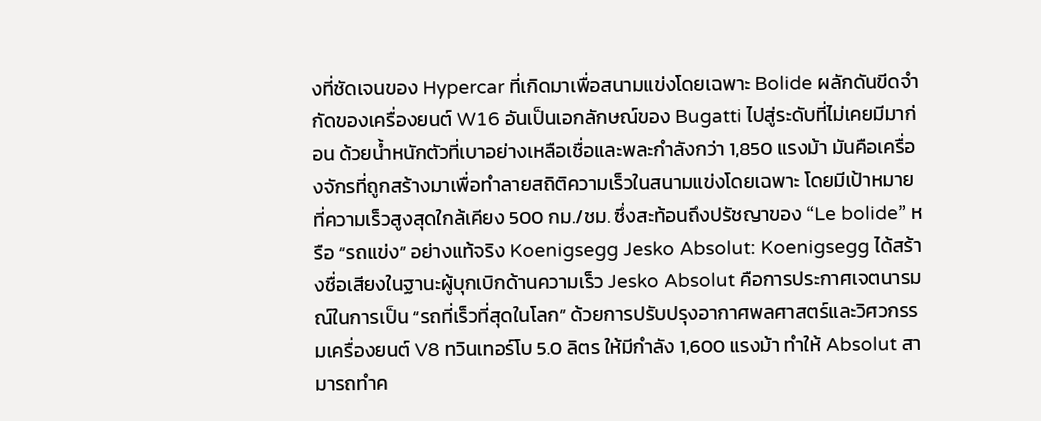งที่ชัดเจนของ Hypercar ที่เกิดมาเพื่อสนามแข่งโดยเฉพาะ Bolide ผลักดันขีดจำกัดของเครื่องยนต์ W16 อันเป็นเอกลักษณ์ของ Bugatti ไปสู่ระดับที่ไม่เคยมีมาก่อน ด้วยน้ำหนักตัวที่เบาอย่างเหลือเชื่อและพละกำลังกว่า 1,850 แรงม้า มันคือเครื่องจักรที่ถูกสร้างมาเพื่อทำลายสถิติความเร็วในสนามแข่งโดยเฉพาะ โดยมีเป้าหมายที่ความเร็วสูงสุดใกล้เคียง 500 กม./ชม. ซึ่งสะท้อนถึงปรัชญาของ “Le bolide” หรือ “รถแข่ง” อย่างแท้จริง Koenigsegg Jesko Absolut: Koenigsegg ได้สร้างชื่อเสียงในฐานะผู้บุกเบิกด้านความเร็ว Jesko Absolut คือการประกาศเจตนารมณ์ในการเป็น “รถที่เร็วที่สุดในโลก” ด้วยการปรับปรุงอากาศพลศาสตร์และวิศวกรรมเครื่องยนต์ V8 ทวินเทอร์โบ 5.0 ลิตร ให้มีกำลัง 1,600 แรงม้า ทำให้ Absolut สามารถทำค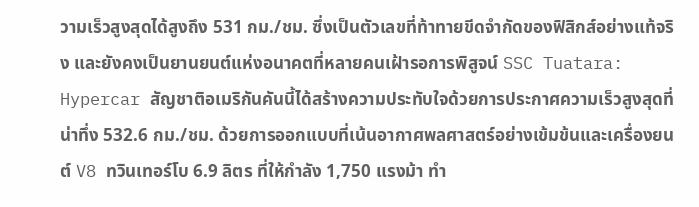วามเร็วสูงสุดได้สูงถึง 531 กม./ชม. ซึ่งเป็นตัวเลขที่ท้าทายขีดจำกัดของฟิสิกส์อย่างแท้จริง และยังคงเป็นยานยนต์แห่งอนาคตที่หลายคนเฝ้ารอการพิสูจน์ SSC Tuatara: Hypercar สัญชาติอเมริกันคันนี้ได้สร้างความประทับใจด้วยการประกาศความเร็วสูงสุดที่น่าทึ่ง 532.6 กม./ชม. ด้วยการออกแบบที่เน้นอากาศพลศาสตร์อย่างเข้มข้นและเครื่องยนต์ V8 ทวินเทอร์โบ 6.9 ลิตร ที่ให้กำลัง 1,750 แรงม้า ทำ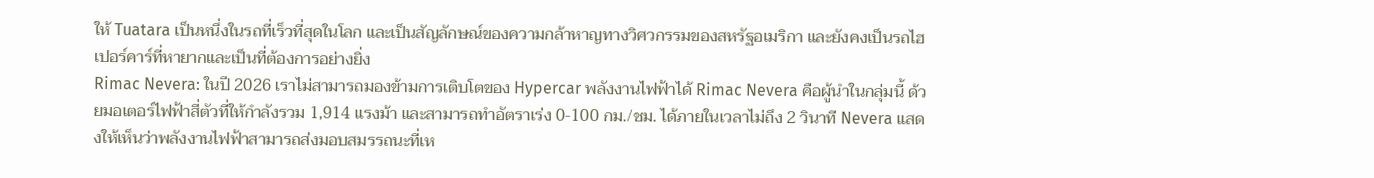ให้ Tuatara เป็นหนึ่งในรถที่เร็วที่สุดในโลก และเป็นสัญลักษณ์ของความกล้าหาญทางวิศวกรรมของสหรัฐอเมริกา และยังคงเป็นรถไฮเปอร์คาร์ที่หายากและเป็นที่ต้องการอย่างยิ่ง
Rimac Nevera: ในปี 2026 เราไม่สามารถมองข้ามการเติบโตของ Hypercar พลังงานไฟฟ้าได้ Rimac Nevera คือผู้นำในกลุ่มนี้ ด้วยมอเตอร์ไฟฟ้าสี่ตัวที่ให้กำลังรวม 1,914 แรงม้า และสามารถทำอัตราเร่ง 0-100 กม./ชม. ได้ภายในเวลาไม่ถึง 2 วินาที Nevera แสดงให้เห็นว่าพลังงานไฟฟ้าสามารถส่งมอบสมรรถนะที่เห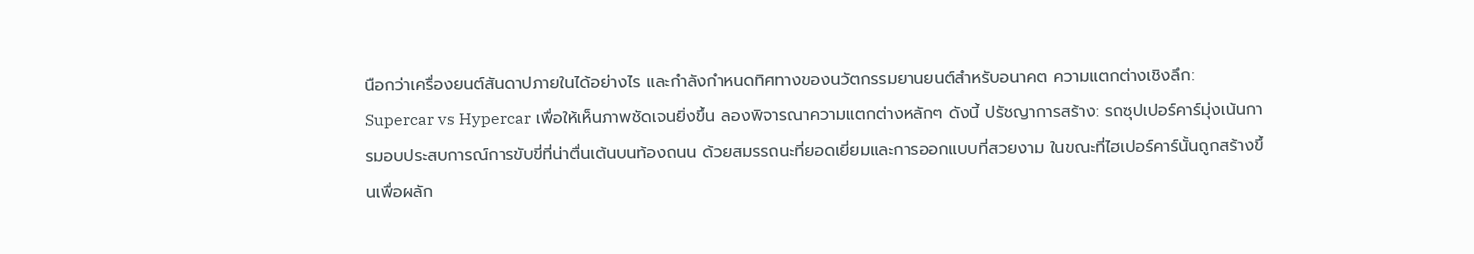นือกว่าเครื่องยนต์สันดาปภายในได้อย่างไร และกำลังกำหนดทิศทางของนวัตกรรมยานยนต์สำหรับอนาคต ความแตกต่างเชิงลึก: Supercar vs Hypercar เพื่อให้เห็นภาพชัดเจนยิ่งขึ้น ลองพิจารณาความแตกต่างหลักๆ ดังนี้ ปรัชญาการสร้าง: รถซุปเปอร์คาร์มุ่งเน้นการมอบประสบการณ์การขับขี่ที่น่าตื่นเต้นบนท้องถนน ด้วยสมรรถนะที่ยอดเยี่ยมและการออกแบบที่สวยงาม ในขณะที่ไฮเปอร์คาร์นั้นถูกสร้างขึ้นเพื่อผลัก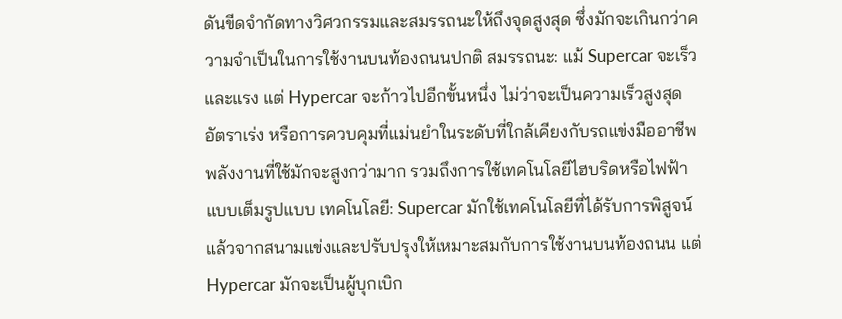ดันขีดจำกัดทางวิศวกรรมและสมรรถนะให้ถึงจุดสูงสุด ซึ่งมักจะเกินกว่าความจำเป็นในการใช้งานบนท้องถนนปกติ สมรรถนะ: แม้ Supercar จะเร็วและแรง แต่ Hypercar จะก้าวไปอีกขั้นหนึ่ง ไม่ว่าจะเป็นความเร็วสูงสุด อัตราเร่ง หรือการควบคุมที่แม่นยำในระดับที่ใกล้เคียงกับรถแข่งมืออาชีพ พลังงานที่ใช้มักจะสูงกว่ามาก รวมถึงการใช้เทคโนโลยีไฮบริดหรือไฟฟ้าแบบเต็มรูปแบบ เทคโนโลยี: Supercar มักใช้เทคโนโลยีที่ได้รับการพิสูจน์แล้วจากสนามแข่งและปรับปรุงให้เหมาะสมกับการใช้งานบนท้องถนน แต่ Hypercar มักจะเป็นผู้บุกเบิก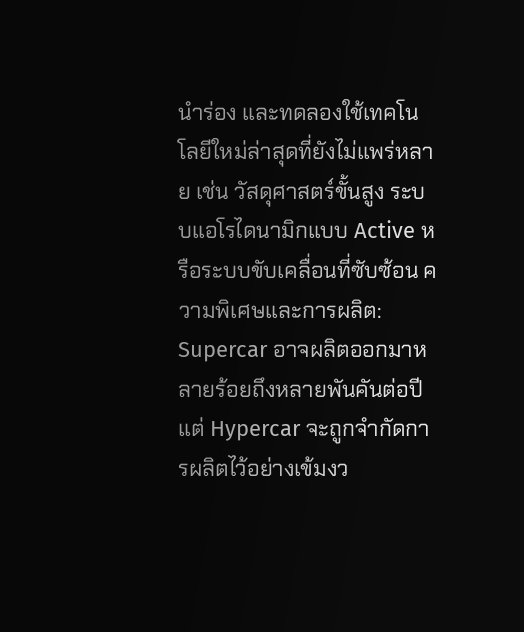นำร่อง และทดลองใช้เทคโนโลยีใหม่ล่าสุดที่ยังไม่แพร่หลาย เช่น วัสดุศาสตร์ขั้นสูง ระบบแอโรไดนามิกแบบ Active หรือระบบขับเคลื่อนที่ซับซ้อน ความพิเศษและการผลิต: Supercar อาจผลิตออกมาหลายร้อยถึงหลายพันคันต่อปี แต่ Hypercar จะถูกจำกัดการผลิตไว้อย่างเข้มงว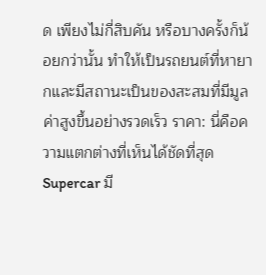ด เพียงไม่กี่สิบคัน หรือบางครั้งก็น้อยกว่านั้น ทำให้เป็นรถยนต์ที่หายากและมีสถานะเป็นของสะสมที่มีมูลค่าสูงขึ้นอย่างรวดเร็ว ราคา: นี่คือความแตกต่างที่เห็นได้ชัดที่สุด Supercar มี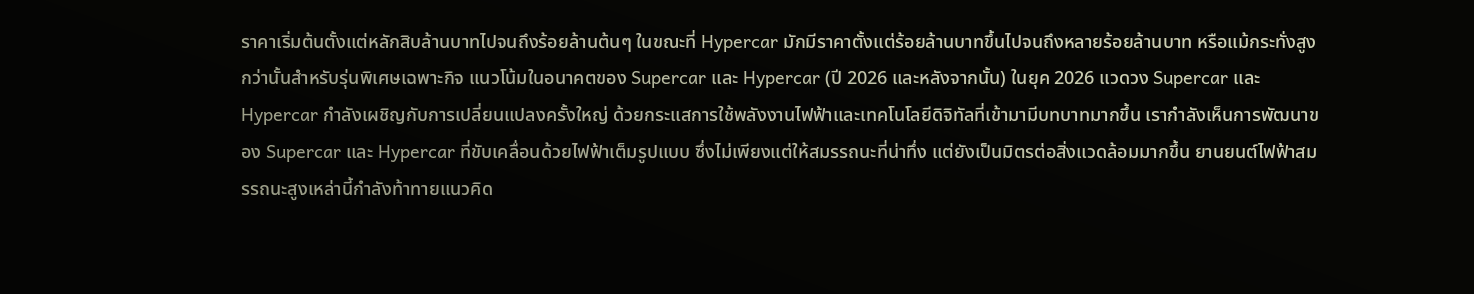ราคาเริ่มต้นตั้งแต่หลักสิบล้านบาทไปจนถึงร้อยล้านต้นๆ ในขณะที่ Hypercar มักมีราคาตั้งแต่ร้อยล้านบาทขึ้นไปจนถึงหลายร้อยล้านบาท หรือแม้กระทั่งสูงกว่านั้นสำหรับรุ่นพิเศษเฉพาะกิจ แนวโน้มในอนาคตของ Supercar และ Hypercar (ปี 2026 และหลังจากนั้น) ในยุค 2026 แวดวง Supercar และ Hypercar กำลังเผชิญกับการเปลี่ยนแปลงครั้งใหญ่ ด้วยกระแสการใช้พลังงานไฟฟ้าและเทคโนโลยีดิจิทัลที่เข้ามามีบทบาทมากขึ้น เรากำลังเห็นการพัฒนาของ Supercar และ Hypercar ที่ขับเคลื่อนด้วยไฟฟ้าเต็มรูปแบบ ซึ่งไม่เพียงแต่ให้สมรรถนะที่น่าทึ่ง แต่ยังเป็นมิตรต่อสิ่งแวดล้อมมากขึ้น ยานยนต์ไฟฟ้าสมรรถนะสูงเหล่านี้กำลังท้าทายแนวคิด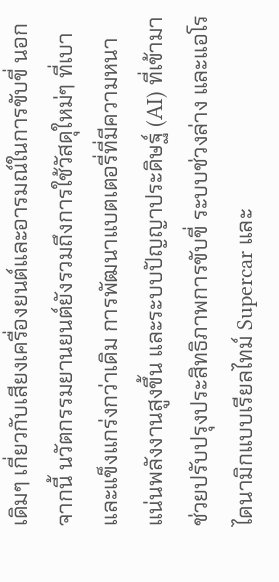เดิมๆ เกี่ยวกับเสียงเครื่องยนต์และอารมณ์ในการขับขี่ นอกจากนี้ นวัตกรรมยานยนต์ยังรวมถึงการใช้วัสดุใหม่ๆ ที่เบาและแข็งแกร่งกว่าเดิม การพัฒนาแบตเตอรี่ที่มีความหนาแน่นพลังงานสูงขึ้น และระบบปัญญาประดิษฐ์ (AI) ที่เข้ามาช่วยปรับปรุงประสิทธิภาพการขับขี่ ระบบช่วงล่าง และแอโรไดนามิกแบบเรียลไทม์ Supercar และ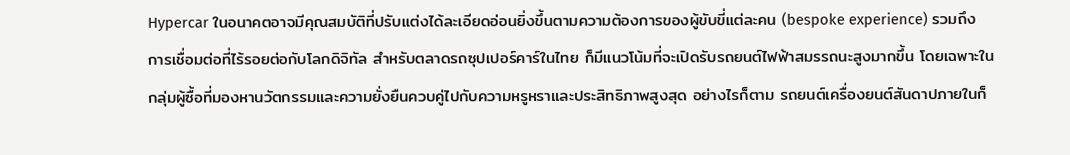Hypercar ในอนาคตอาจมีคุณสมบัติที่ปรับแต่งได้ละเอียดอ่อนยิ่งขึ้นตามความต้องการของผู้ขับขี่แต่ละคน (bespoke experience) รวมถึงการเชื่อมต่อที่ไร้รอยต่อกับโลกดิจิทัล สำหรับตลาดรถซุปเปอร์คาร์ในไทย ก็มีแนวโน้มที่จะเปิดรับรถยนต์ไฟฟ้าสมรรถนะสูงมากขึ้น โดยเฉพาะในกลุ่มผู้ซื้อที่มองหานวัตกรรมและความยั่งยืนควบคู่ไปกับความหรูหราและประสิทธิภาพสูงสุด อย่างไรก็ตาม รถยนต์เครื่องยนต์สันดาปภายในก็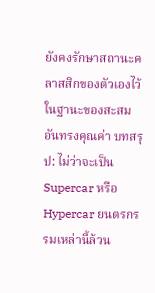ยังคงรักษาสถานะคลาสสิกของตัวเองไว้ในฐานะของสะสมอันทรงคุณค่า บทสรุป: ไม่ว่าจะเป็น Supercar หรือ Hypercar ยนตรกรรมเหล่านี้ล้วน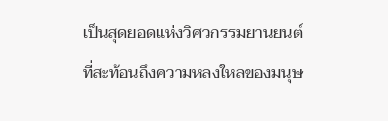เป็นสุดยอดแห่งวิศวกรรมยานยนต์ที่สะท้อนถึงความหลงใหลของมนุษ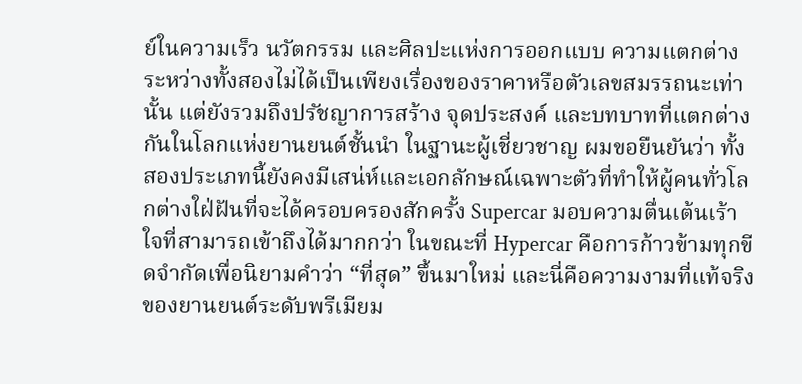ย์ในความเร็ว นวัตกรรม และศิลปะแห่งการออกแบบ ความแตกต่างระหว่างทั้งสองไม่ได้เป็นเพียงเรื่องของราคาหรือตัวเลขสมรรถนะเท่านั้น แต่ยังรวมถึงปรัชญาการสร้าง จุดประสงค์ และบทบาทที่แตกต่างกันในโลกแห่งยานยนต์ชั้นนำ ในฐานะผู้เชี่ยวชาญ ผมขอยืนยันว่า ทั้งสองประเภทนี้ยังคงมีเสน่ห์และเอกลักษณ์เฉพาะตัวที่ทำให้ผู้คนทั่วโลกต่างใฝ่ฝันที่จะได้ครอบครองสักครั้ง Supercar มอบความตื่นเต้นเร้าใจที่สามารถเข้าถึงได้มากกว่า ในขณะที่ Hypercar คือการก้าวข้ามทุกขีดจำกัดเพื่อนิยามคำว่า “ที่สุด” ขึ้นมาใหม่ และนี่คือความงามที่แท้จริงของยานยนต์ระดับพรีเมียม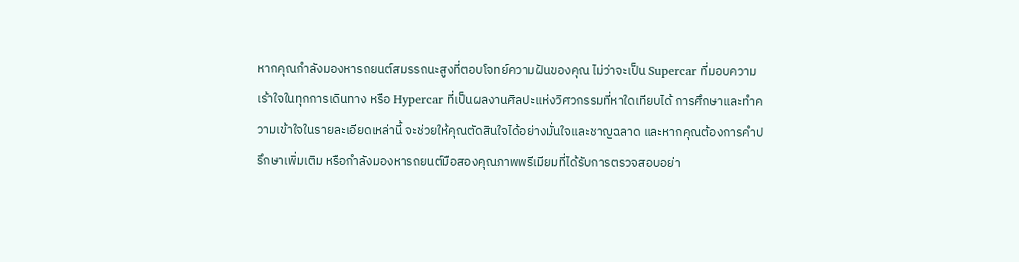หากคุณกำลังมองหารถยนต์สมรรถนะสูงที่ตอบโจทย์ความฝันของคุณ ไม่ว่าจะเป็น Supercar ที่มอบความเร้าใจในทุกการเดินทาง หรือ Hypercar ที่เป็นผลงานศิลปะแห่งวิศวกรรมที่หาใดเทียบได้ การศึกษาและทำความเข้าใจในรายละเอียดเหล่านี้ จะช่วยให้คุณตัดสินใจได้อย่างมั่นใจและชาญฉลาด และหากคุณต้องการคำปรึกษาเพิ่มเติม หรือกำลังมองหารถยนต์มือสองคุณภาพพรีเมียมที่ได้รับการตรวจสอบอย่า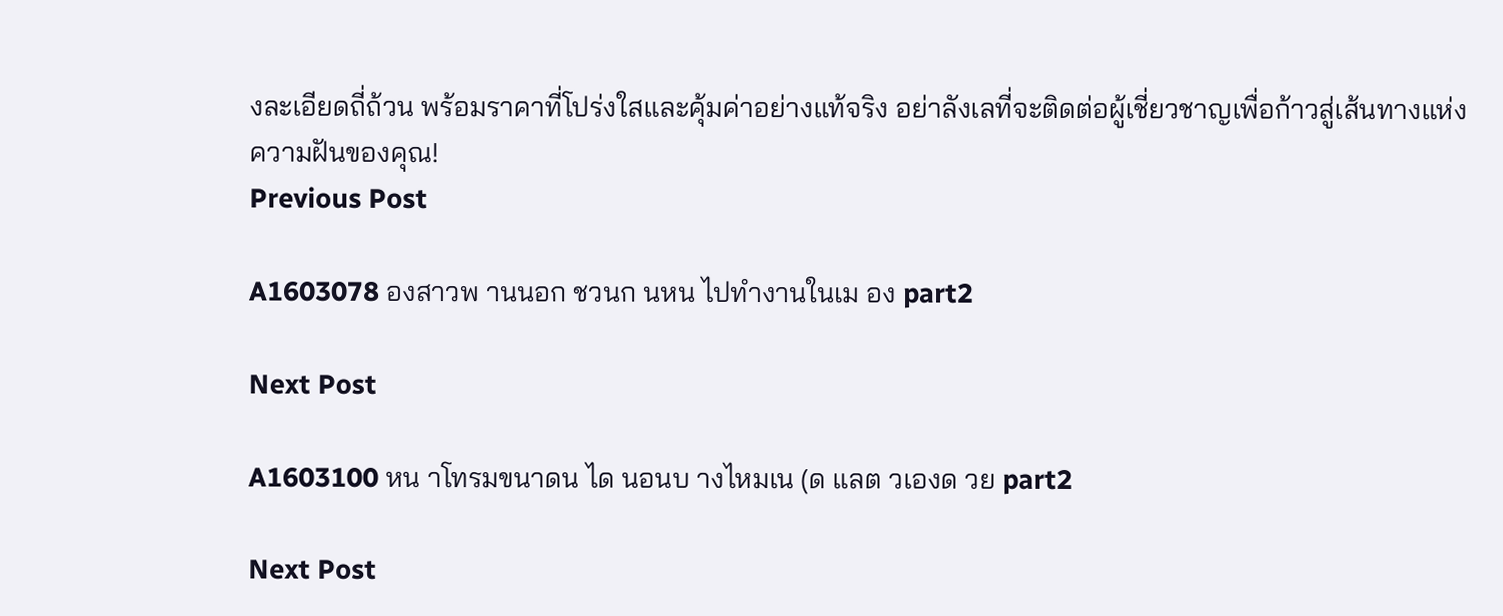งละเอียดถี่ถ้วน พร้อมราคาที่โปร่งใสและคุ้มค่าอย่างแท้จริง อย่าลังเลที่จะติดต่อผู้เชี่ยวชาญเพื่อก้าวสู่เส้นทางแห่งความฝันของคุณ!
Previous Post

A1603078 องสาวพ านนอก ชวนก นหน ไปทำงานในเม อง part2

Next Post

A1603100 หน าโทรมขนาดน ได นอนบ างไหมเน (ด แลต วเองด วย part2

Next Post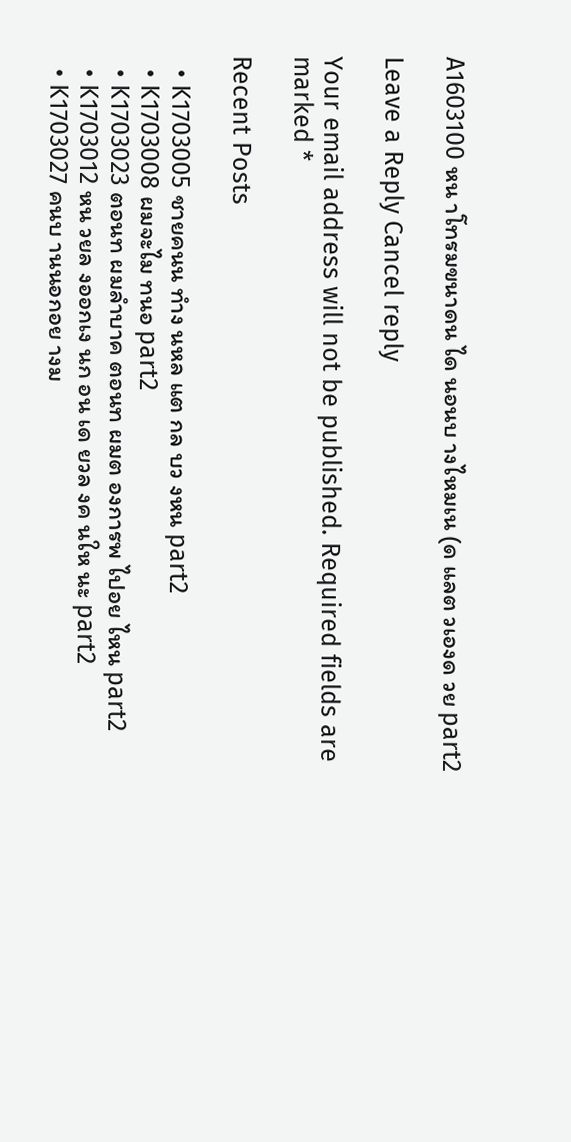A1603100 หน าโทรมขนาดน ได นอนบ างไหมเน (ด แลต วเองด วย part2

Leave a Reply Cancel reply

Your email address will not be published. Required fields are marked *

Recent Posts

  • K1703005 ชายคนน ทำง นหล แต กล บว งหน part2
  • K1703008 ผมจะไม ทนอ part2
  • K1703023 ตอนท ผมลำบาค ตอนท ผมต องการพ ไปอย ไหน part2
  • K1703012 หน วยล งออกเง นก อน เด ยวล งค นให นะ part2
  • K1703027 คนบ านนอกอย างม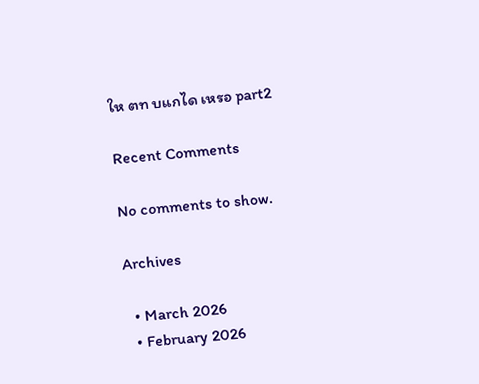ให ตท บแกได เหรอ part2

Recent Comments

No comments to show.

Archives

  • March 2026
  • February 2026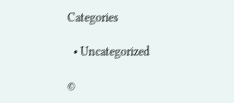Categories

  • Uncategorized

©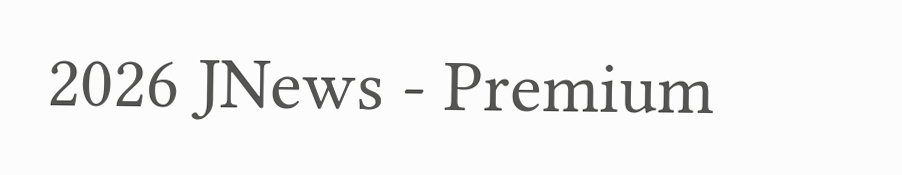2026 JNews - Premium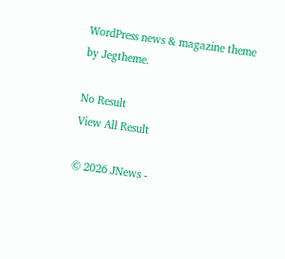WordPress news & magazine theme by Jegtheme.

No Result
View All Result

© 2026 JNews -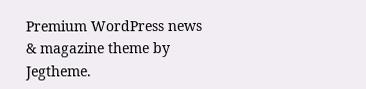Premium WordPress news & magazine theme by Jegtheme.